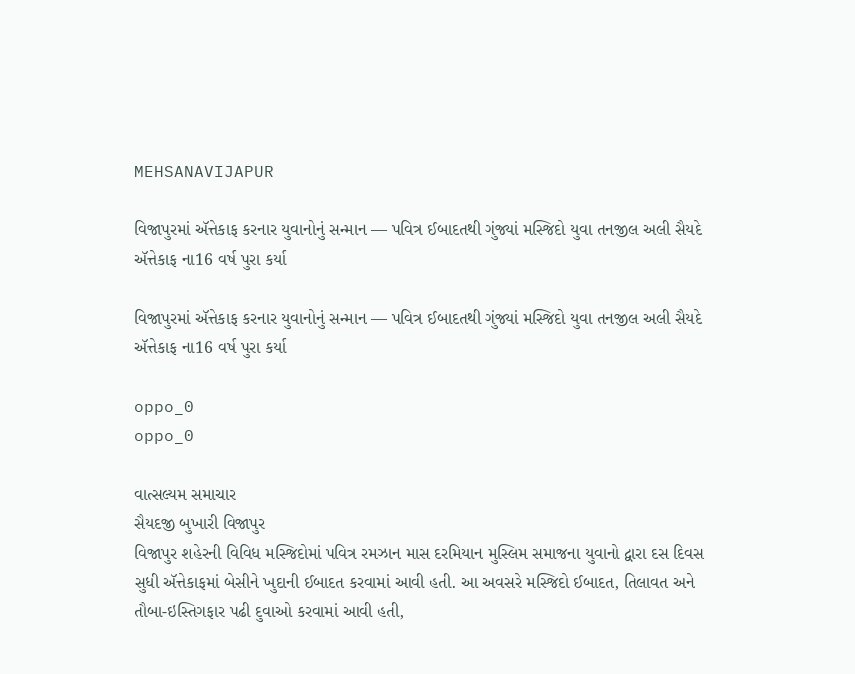MEHSANAVIJAPUR

વિજાપુરમાં ઍત્તેકાફ કરનાર યુવાનોનું સન્માન — પવિત્ર ઈબાદતથી ગુંજ્યાં મસ્જિદો યુવા તનજીલ અલી સૈયદે ઍત્તેકાફ ના16 વર્ષ પુરા કર્યા

વિજાપુરમાં ઍત્તેકાફ કરનાર યુવાનોનું સન્માન — પવિત્ર ઈબાદતથી ગુંજ્યાં મસ્જિદો યુવા તનજીલ અલી સૈયદે ઍત્તેકાફ ના16 વર્ષ પુરા કર્યા

oppo_0
oppo_0

વાત્સલ્યમ સમાચાર
સૈયદજી બુખારી વિજાપુર
વિજાપુર શહેરની વિવિધ મસ્જિદોમાં પવિત્ર રમઝાન માસ દરમિયાન મુસ્લિમ સમાજના યુવાનો દ્વારા દસ દિવસ સુધી ઍત્તેકાફમાં બેસીને ખુદાની ઈબાદત કરવામાં આવી હતી. આ અવસરે મસ્જિદો ઈબાદત, તિલાવત અને તૌબા-ઇસ્તિગફાર પઢી દુવાઓ કરવામાં આવી હતી,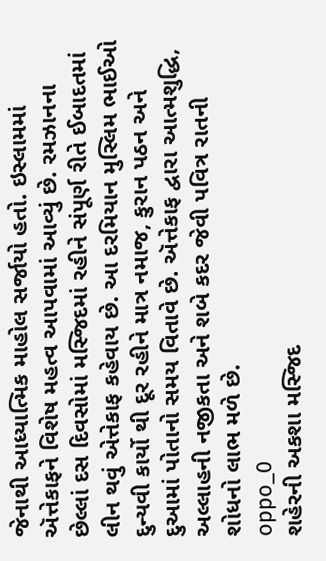જેનાથી આધ્યાત્મિક માહોલ સર્જાયો હતો. ઇસ્લામમાં ઍત્તેકાફને વિશેષ મહત્વ આપવામાં આવ્યું છે. રમઝાનના છેલ્લાં દસ દિવસોમાં મસ્જિદમાં રહીને સંપૂર્ણ રીતે ઈબાદતમાં લીન થવું એત્તેકાફ કહેવાય છે. આ દરમિયાન મુસ્લિમ ભાઈઓ દુન્યવી કાર્યો થી દૂર રહીને માત્ર નમાજ, કુરાન પઠન અને દુઆમાં પોતાનો સમય વિતાવે છે. ઍત્તેકાફ દ્વારા આત્મશુદ્ધિ, અલ્લાહની નજીકતા અને શબે કદર જેવી પવિત્ર રાતની શોધનો લાભ મળે છે.
oppo_0
શહેરની અકશા મસ્જિદ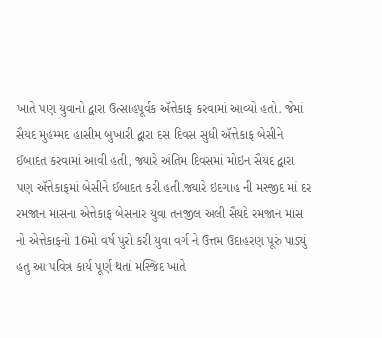ખાતે પણ યુવાનો દ્વારા ઉત્સાહપૂર્વક ઍત્તેકાફ કરવામાં આવ્યો હતો. જેમાં સૈયદ મુહમ્મદ હાસીમ બુખારી દ્વારા દસ દિવસ સુધી ઍત્તેકાફ બેસીને ઈબાદત કરવામાં આવી હતી, જ્યારે અંતિમ દિવસમાં મોઇન સૈયદ દ્વારા પણ ઍત્તેકાફમાં બેસીને ઈબાદત કરી હતી.જ્યારે ઇદગાહ ની મસ્જીદ માં દર રમજાન માસના એત્તેકાફ બેસનાર યુવા તનજીલ અલી સૈયદે રમજાન માસ નો એત્તેકાફનો 16મો વર્ષ પુરો કરી યુવા વર્ગ ને ઉત્તમ ઉદાહરણ પૂરું પાડ્યું હતુ આ પવિત્ર કાર્ય પૂર્ણ થતાં મસ્જિદ ખાતે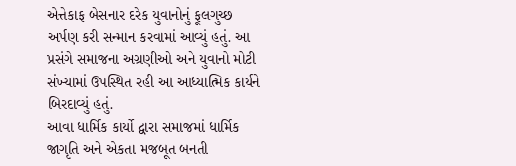એત્તેકાફ બેસનાર દરેક યુવાનોનું ફૂલગુચ્છ અર્પણ કરી સન્માન કરવામાં આવ્યું હતું. આ પ્રસંગે સમાજના અગ્રણીઓ અને યુવાનો મોટી સંખ્યામાં ઉપસ્થિત રહી આ આધ્યાત્મિક કાર્યને બિરદાવ્યું હતું.
આવા ધાર્મિક કાર્યો દ્વારા સમાજમાં ધાર્મિક જાગૃતિ અને એકતા મજબૂત બનતી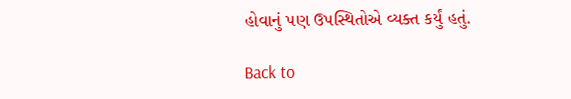હોવાનું પણ ઉપસ્થિતોએ વ્યક્ત કર્યું હતું.

Back to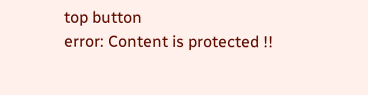top button
error: Content is protected !!